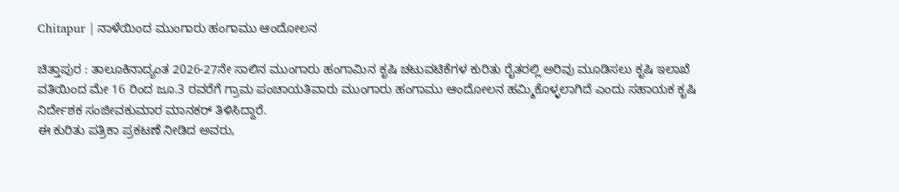Chitapur | ನಾಳೆಯಿಂದ ಮುಂಗಾರು ಹಂಗಾಮು ಆಂದೋಲನ

ಚಿತ್ತಾಪುರ : ತಾಲೂಕಿನಾದ್ಯಂತ 2026-27ನೇ ಸಾಲಿನ ಮುಂಗಾರು ಹಂಗಾಮಿನ ಕೃಷಿ ಚಟುವಟಿಕೆಗಳ ಕುರಿತು ರೈತರಲ್ಲಿ ಅರಿವು ಮೂಡಿಸಲು ಕೃಷಿ ಇಲಾಖೆ ವತಿಯಿಂದ ಮೇ 16 ರಿಂದ ಜೂ.3 ರವರೆಗೆ ಗ್ರಾಮ ಪಂಚಾಯತಿವಾರು ಮುಂಗಾರು ಹಂಗಾಮು ಆಂದೋಲನ ಹಮ್ಮಿಕೊಳ್ಳಲಾಗಿದೆ ಎಂದು ಸಹಾಯಕ ಕೃಷಿ ನಿರ್ದೇಶಕ ಸಂಜೀವಕುಮಾರ ಮಾನಕರ್ ತಿಳಿಸಿದ್ದಾರೆ.
ಈ ಕುರಿತು ಪತ್ರಿಕಾ ಪ್ರಕಟಣೆ ನೀಡಿದ ಅವರು,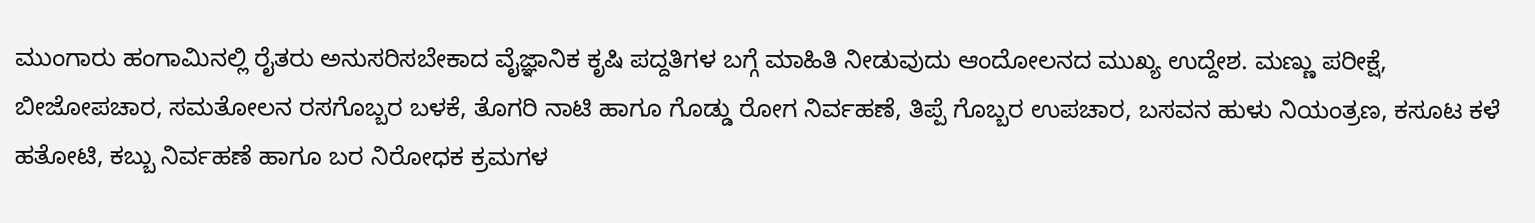ಮುಂಗಾರು ಹಂಗಾಮಿನಲ್ಲಿ ರೈತರು ಅನುಸರಿಸಬೇಕಾದ ವೈಜ್ಞಾನಿಕ ಕೃಷಿ ಪದ್ದತಿಗಳ ಬಗ್ಗೆ ಮಾಹಿತಿ ನೀಡುವುದು ಆಂದೋಲನದ ಮುಖ್ಯ ಉದ್ದೇಶ. ಮಣ್ಣು ಪರೀಕ್ಷೆ, ಬೀಜೋಪಚಾರ, ಸಮತೋಲನ ರಸಗೊಬ್ಬರ ಬಳಕೆ, ತೊಗರಿ ನಾಟಿ ಹಾಗೂ ಗೊಡ್ಡು ರೋಗ ನಿರ್ವಹಣೆ, ತಿಪ್ಪೆ ಗೊಬ್ಬರ ಉಪಚಾರ, ಬಸವನ ಹುಳು ನಿಯಂತ್ರಣ, ಕಸೂಟ ಕಳೆ ಹತೋಟಿ, ಕಬ್ಬು ನಿರ್ವಹಣೆ ಹಾಗೂ ಬರ ನಿರೋಧಕ ಕ್ರಮಗಳ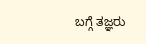ಬಗ್ಗೆ ತಜ್ಞರು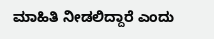ಮಾಹಿತಿ ನೀಡಲಿದ್ದಾರೆ ಎಂದು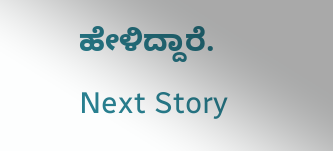ಹೇಳಿದ್ದಾರೆ.
Next Story